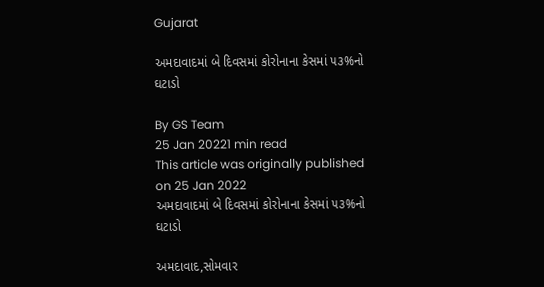Gujarat

અમદાવાદમાં બે દિવસમાં કોરોનાના કેસમાં ૫૩%નો ઘટાડો

By GS Team
25 Jan 20221 min read
This article was originally published on 25 Jan 2022
અમદાવાદમાં બે દિવસમાં કોરોનાના કેસમાં ૫૩%નો ઘટાડો

અમદાવાદ,સોમવાર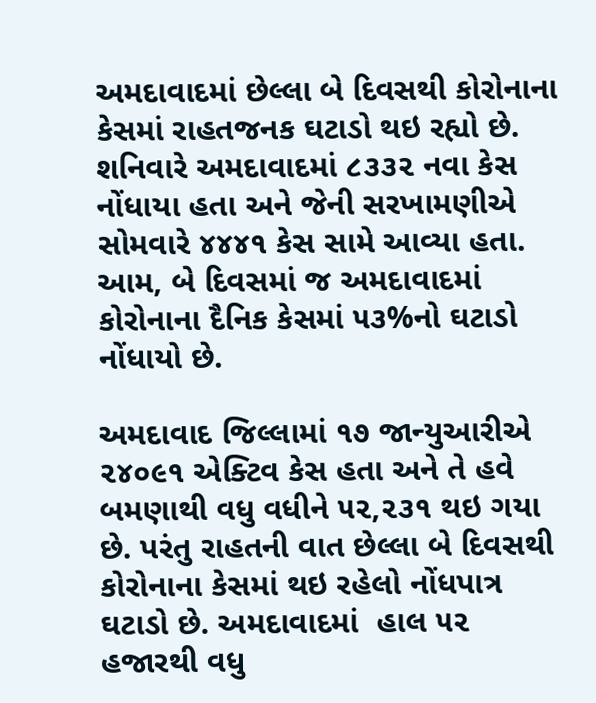અમદાવાદમાં છેલ્લા બે દિવસથી કોરોનાના કેસમાં રાહતજનક ઘટાડો થઇ રહ્યો છે. શનિવારે અમદાવાદમાં ૮૩૩૨ નવા કેસ નોંધાયા હતા અને જેની સરખામણીએ સોમવારે ૪૪૪૧ કેસ સામે આવ્યા હતા. આમ, બે દિવસમાં જ અમદાવાદમાં કોરોનાના દૈનિક કેસમાં ૫૩%નો ઘટાડો નોંધાયો છે.

અમદાવાદ જિલ્લામાં ૧૭ જાન્યુઆરીએ ૨૪૦૯૧ એક્ટિવ કેસ હતા અને તે હવે બમણાથી વધુ વધીને ૫૨,૨૩૧ થઇ ગયા છે. પરંતુ રાહતની વાત છેલ્લા બે દિવસથી કોરોનાના કેસમાં થઇ રહેલો નોંધપાત્ર ઘટાડો છે. અમદાવાદમાં  હાલ ૫૨ હજારથી વધુ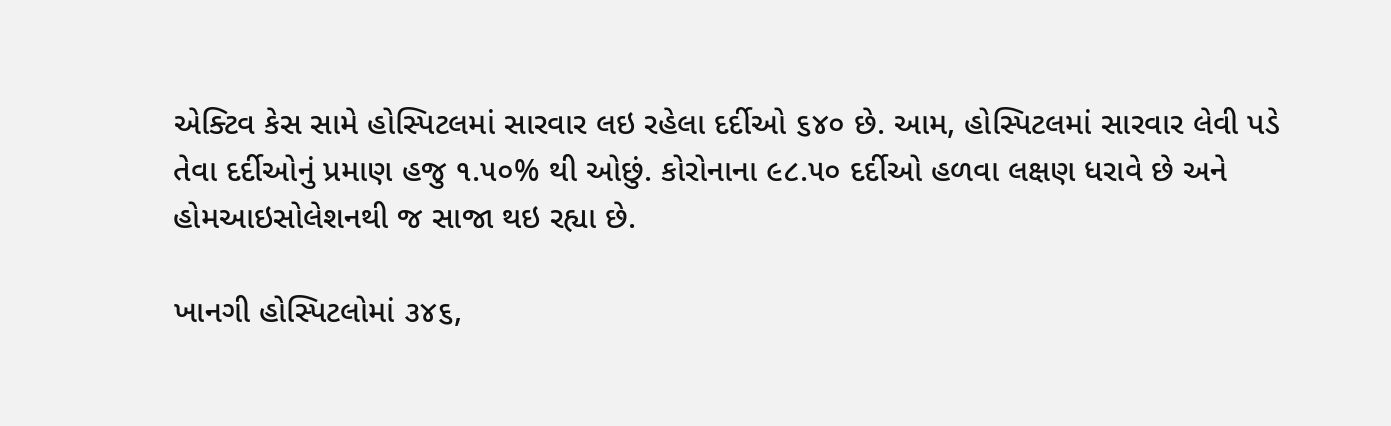એક્ટિવ કેસ સામે હોસ્પિટલમાં સારવાર લઇ રહેલા દર્દીઓ ૬૪૦ છે. આમ, હોસ્પિટલમાં સારવાર લેવી પડે તેવા દર્દીઓનું પ્રમાણ હજુ ૧.૫૦% થી ઓછું. કોરોનાના ૯૮.૫૦ દર્દીઓ હળવા લક્ષણ ધરાવે છે અને હોમઆઇસોલેશનથી જ સાજા થઇ રહ્યા છે.

ખાનગી હોસ્પિટલોમાં ૩૪૬,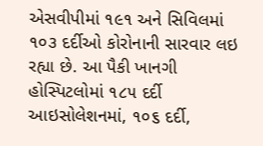એસવીપીમાં ૧૯૧ અને સિવિલમાં ૧૦૩ દર્દીઓ કોરોનાની સારવાર લઇ રહ્યા છે. આ પૈકી ખાનગી હોસ્પિટલોમાં ૧૮૫ દર્દી આઇસોલેશનમાં, ૧૦૬ દર્દી,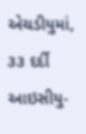એચડીયુમાં, ૩૩ દર્દી આઇસીયુ-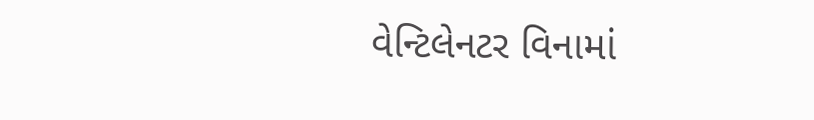વેન્ટિલેનટર વિનામાં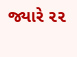જ્યારે ૨૨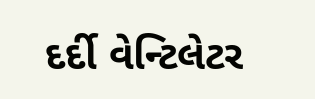દર્દી વેન્ટિલેટર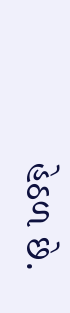હેઠળ છે.